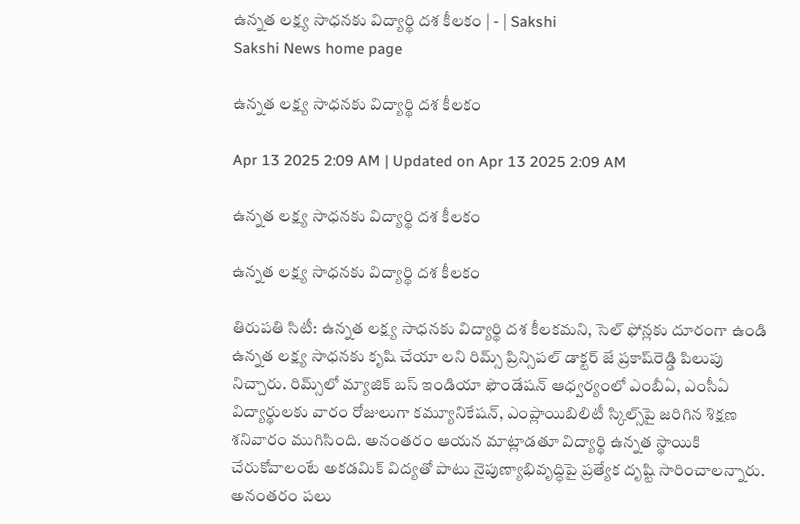ఉన్నత లక్ష్య సాధనకు విద్యార్థి దశ కీలకం | - | Sakshi
Sakshi News home page

ఉన్నత లక్ష్య సాధనకు విద్యార్థి దశ కీలకం

Apr 13 2025 2:09 AM | Updated on Apr 13 2025 2:09 AM

ఉన్నత లక్ష్య సాధనకు విద్యార్థి దశ కీలకం

ఉన్నత లక్ష్య సాధనకు విద్యార్థి దశ కీలకం

తిరుపతి సిటీ: ఉన్నత లక్ష్య సాధనకు విద్యార్థి దశ కీలకమని, సెల్‌ ఫోన్లకు దూరంగా ఉండి ఉన్నత లక్ష్య సాధనకు కృషి చేయా లని రిమ్స్‌ ప్రిన్సిపల్‌ డాక్టర్‌ జే ప్రకాష్‌రెడ్డి పిలుపు నిచ్చారు. రిమ్స్‌లో మ్యాజిక్‌ బస్‌ ఇండియా ఫౌండేషన్‌ ఆధ్వర్యంలో ఎంబీఏ, ఎంసీఏ విద్యార్థులకు వారం రోజులుగా కమ్యూనికేషన్‌, ఎంప్లాయిబిలిటీ స్కిల్స్‌పై జరిగిన శిక్షణ శనివారం ముగిసింది. అనంతరం ఆయన మాట్లాడతూ విద్యార్థి ఉన్నత స్థాయికి చేరుకోవాలంటే అకడమిక్‌ విద్యతో పాటు నైపుణ్యాభివృద్ధిపై ప్రత్యేక దృష్టి సారించాలన్నారు. అనంతరం పలు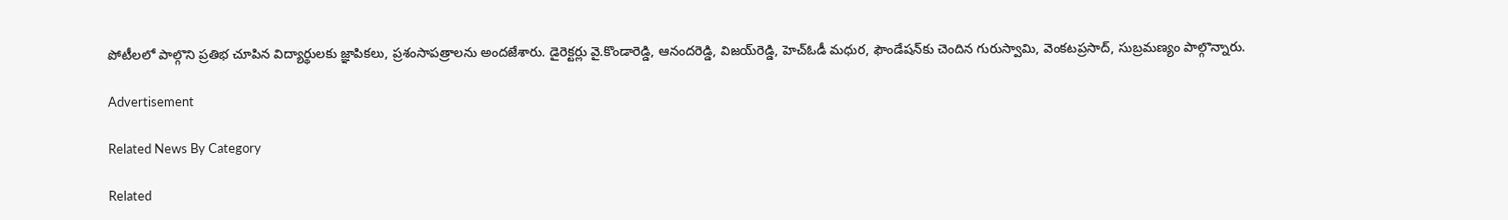పోటీలలో పాల్గొని ప్రతిభ చూపిన విద్యార్థులకు జ్ఞాపికలు, ప్రశంసాపత్రాలను అందజేశారు. డైరెక్టర్లు వై.కొండారెడ్డి, ఆనందరెడ్డి, విజయ్‌రెడ్డి, హెచ్‌ఓడీ మధుర, ఫౌండేషన్‌కు చెందిన గురుస్వామి, వెంకటప్రసాద్‌, సుబ్రమణ్యం పాల్గొన్నారు.

Advertisement

Related News By Category

Related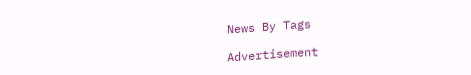News By Tags

Advertisement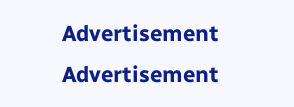Advertisement
Advertisement